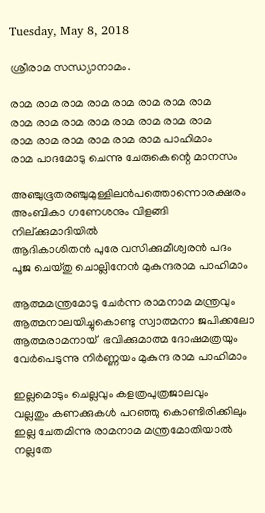Tuesday, May 8, 2018

ശ്രീരാമ സന്ധ്യാനാമം.

രാമ രാമ രാമ രാമ രാമ രാമ രാമ രാമ
രാമ രാമ രാമ രാമ രാമ രാമ രാമ രാമ
രാമ രാമ രാമ രാമ രാമ രാമ പാഹിമാം
രാമ പാദമോടു ചെന്നു ചേരുകെന്റെ മാനസം

അഞ്ചുഭൂതരഞ്ചുമുള്ളിലൻപത്തൊന്നൊരക്ഷരം
അംബികാ ഗണേശനും വിളങ്ങി  നില്ക്കുമാദിയിൽ
ആദികാശിതൻ പുരേ വസിക്കുമീശ്വരൻ പദം
പൂജ ചെയ്തു ചൊല്ലിനേൻ മുകുന്ദരാമ പാഹിമാം

ആത്മമന്ത്രമോടു ചേർന്ന രാമനാമ മന്ത്രവും
ആത്മനാലയിച്ചുകൊണ്ടു സ്വാത്മനാ ജപിക്കലോ
ആത്മരാമനായ്  ഭവിക്കുമാത്മ ദോഷമത്രയും
വേർപെടുന്നു നിർണ്ണയം മുകുന്ദ രാമ പാഹിമാം

ഇല്ലമൊടും ചെല്ലവും കളത്രപുത്രജാലവും
വല്ലതും കണക്കുകൾ പറഞ്ഞു കൊണ്ടിരിക്കിലും
ഇല്ല ചേതമിന്നു രാമനാമ മന്ത്രമോതിയാൽ
നല്ലതേ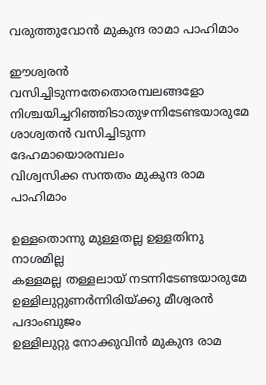വരുത്തുവോൻ മുകുന്ദ രാമാ പാഹിമാം

ഈശ്വരൻ വസിച്ചിടുന്നതേതൊരമ്പലങ്ങളോ
നിശ്ചയിച്ചറിഞ്ഞിടാതുഴന്നിടേണ്ടയാരുമേ
ശാശ്വതൻ വസിച്ചിടുന്ന ദേഹമായൊരമ്പലം
വിശ്വസിക്ക സന്തതം മുകുന്ദ രാമ പാഹിമാം

ഉള്ളതൊന്നു മുള്ളതല്ല ഉള്ളതിനു നാശമില്ല
കള്ളമല്ല തള്ളലായ് നടന്നിടേണ്ടയാരുമേ
ഉള്ളിലുറ്റുണർന്നിരിയ്ക്കു മീശ്വരൻ പദാംബുജം
ഉള്ളിലുറ്റു നോക്കുവിൻ മുകുന്ദ രാമ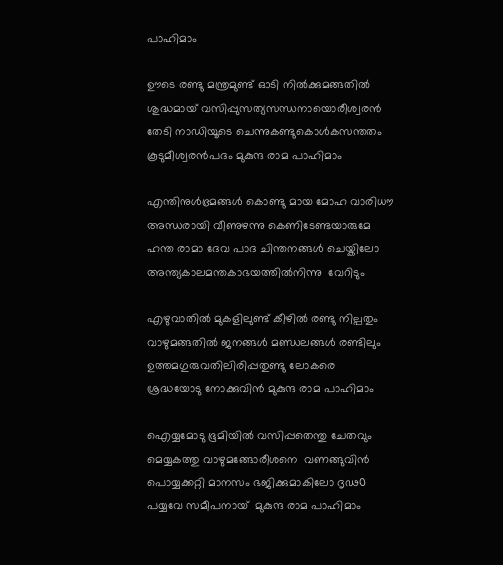പാഹിമാം

ഊടെ രണ്ടു മന്ത്രമുണ്ട് ഓടി നിൽക്കുമങ്ങതിൽ
ശുദ്ധമായ് വസിപ്പുസത്യസന്ധനായൊരീശ്വരൻ
തേടി നാഡിയൂടെ ചെന്നുകണ്ടുകൊൾകസന്തതം
കൂടുമീശ്വരൻപദം മുകുന്ദ രാമ പാഹിമാം

എന്തിനുൾഭ്രമങ്ങൾ കൊണ്ടു മായ മോഹ വാരിധൗ
അന്ധരായി വീണുഴന്നു കെണിടേണ്ടയാരുമേ
ഹന്ത രാമാ ദേവ പാദ ചിന്തനങ്ങൾ ചെയ്കിലോ
അന്ത്യകാലമന്തകാഭയത്തിൽനിന്നു  വേറിടും

എഴുവാതിൽ മുകളിലുണ്ട് കീഴിൽ രണ്ടു നില്പതും
വാഴുമങ്ങതിൽ ജനങ്ങൾ മണ്ഡലങ്ങൾ രണ്ടിലും
ഉത്തമഗുരുവതിലിരിപ്പതുണ്ടു ലോകരെ
ശ്രദ്ധയോടു നോക്കുവിൻ മുകുന്ദ രാമ പാഹിമാം

ഐയ്യമോടു ഭൂമിയിൽ വസിപ്പതെന്തു ചേതവും
മെയ്യകത്തു വാഴുമങ്ങോരീശനെ  വണങ്ങുവിൻ
പൊയ്യക്കറ്റി മാനസം ഭജിക്കുമാകിലോ ദൃഢ൦
പയ്യവേ സമീപനായ്  മുകുന്ദ രാമ പാഹിമാം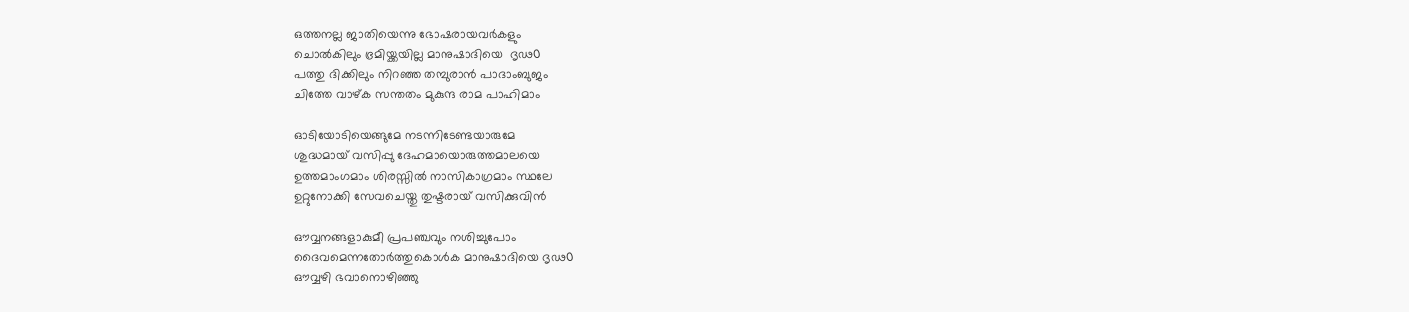ഒത്തനല്ല ജാതിയെന്നു ഭോഷരായവർകളും
ചൊൽകിലും ഭ്രമിയ്ക്കയില്ല മാനുഷാദിയെ  ദൃഢ൦
പത്തു ദിക്കിലും നിറഞ്ഞ തമ്പുരാൻ പാദാംബുജം
ചിത്തേ വാഴ്‌ക സന്തതം മുകുന്ദ രാമ പാഹിമാം

ഓടിയോടിയെങ്ങുമേ നടന്നിടേണ്ടയാരുമേ
ശുദ്ധമായ് വസിപ്പു ദേഹമായൊരുത്തമാലയെ
ഉത്തമാംഗമാം ശിരസ്സിൽ നാസികാഗ്രമാം സ്ഥലേ
ഉറ്റുനോക്കി സേവചെയ്തു തുഷ്ടരായ് വസിക്കുവിൻ

ഔവ്വനങ്ങളാകുമീ പ്രപഞ്ചവും നശിച്ചുപോം
ദൈവമെന്നതോർത്തുകൊൾക മാനുഷാദിയെ ദൃഢ൦
ഔവ്വഴി ഭവാനൊഴിഞ്ഞു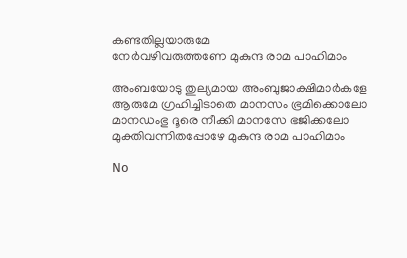കണ്ടതില്ലയാരുമേ
നേർവഴിവരുത്തണേ മുകുന്ദ രാമ പാഹിമാം

അംബയോടു തുല്യമായ അംബുജാക്ഷിമാർകളേ
ആരുമേ ഗ്രഹിച്ചിടാതെ മാനസം ഭ്രമിക്കൊലോ
മാനഡംഭു ദൂരെ നീക്കി മാനസേ ഭജിക്കലോ
മുക്തിവന്നിതപ്പോഴേ മുകുന്ദ രാമ പാഹിമാം

No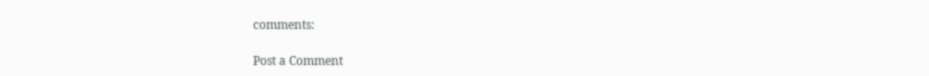comments:

Post a Comment